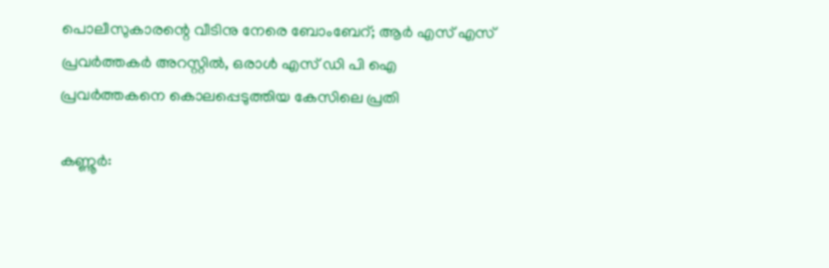പൊലീസുകാരന്റെ വീടിനു നേരെ ബോംബേറ്; ആര്‍ എസ് എസ് പ്രവര്‍ത്തകര്‍ അറസ്റ്റില്‍, ഒരാള്‍ എസ് ഡി പി ഐ പ്രവര്‍ത്തകനെ കൊലപ്പെടുത്തിയ കേസിലെ പ്രതി

കണ്ണൂര്‍: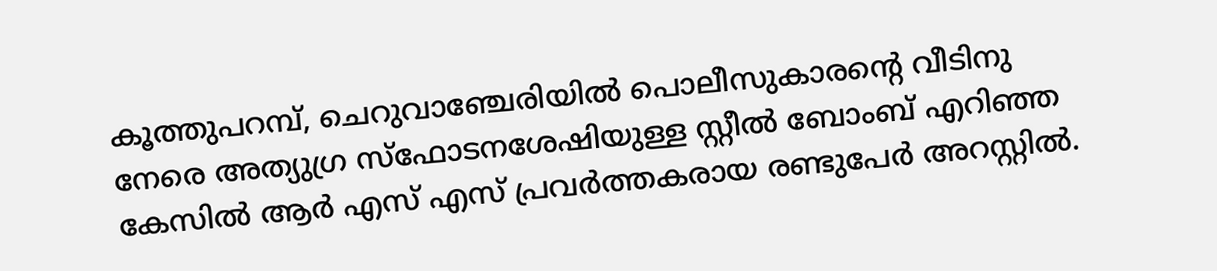കൂത്തുപറമ്പ്, ചെറുവാഞ്ചേരിയില്‍ പൊലീസുകാരന്റെ വീടിനു നേരെ അത്യുഗ്ര സ്‌ഫോടനശേഷിയുള്ള സ്റ്റീല്‍ ബോംബ് എറിഞ്ഞ കേസില്‍ ആര്‍ എസ് എസ് പ്രവര്‍ത്തകരായ രണ്ടുപേര്‍ അറസ്റ്റില്‍.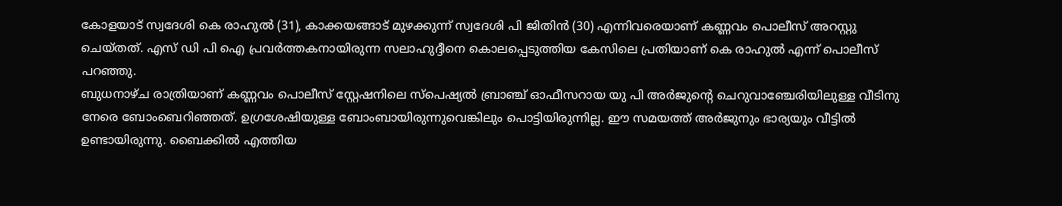കോളയാട് സ്വദേശി കെ രാഹുല്‍ (31), കാക്കയങ്ങാട് മുഴക്കുന്ന് സ്വദേശി പി ജിതിന്‍ (30) എന്നിവരെയാണ് കണ്ണവം പൊലീസ് അറസ്റ്റു ചെയ്തത്. എസ് ഡി പി ഐ പ്രവര്‍ത്തകനായിരുന്ന സലാഹുദ്ദീനെ കൊലപ്പെടുത്തിയ കേസിലെ പ്രതിയാണ് കെ രാഹുല്‍ എന്ന് പൊലീസ് പറഞ്ഞു.
ബുധനാഴ്ച രാത്രിയാണ് കണ്ണവം പൊലീസ് സ്റ്റേഷനിലെ സ്‌പെഷ്യല്‍ ബ്രാഞ്ച് ഓഫീസറായ യു പി അര്‍ജുന്റെ ചെറുവാഞ്ചേരിയിലുള്ള വീടിനു നേരെ ബോംബെറിഞ്ഞത്. ഉഗ്രശേഷിയുള്ള ബോംബായിരുന്നുവെങ്കിലും പൊട്ടിയിരുന്നില്ല. ഈ സമയത്ത് അര്‍ജുനും ഭാര്യയും വീട്ടില്‍ ഉണ്ടായിരുന്നു. ബൈക്കില്‍ എത്തിയ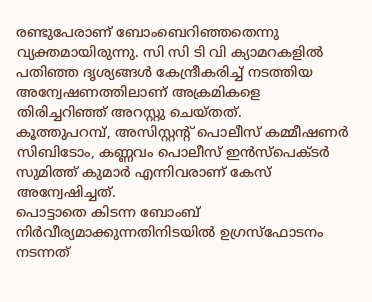രണ്ടുപേരാണ് ബോംബെറിഞ്ഞതെന്നു വ്യക്തമായിരുന്നു. സി സി ടി വി ക്യാമറകളില്‍ പതിഞ്ഞ ദൃശ്യങ്ങള്‍ കേന്ദ്രീകരിച്ച് നടത്തിയ അന്വേഷണത്തിലാണ് അക്രമികളെ തിരിച്ചറിഞ്ഞ് അറസ്റ്റു ചെയ്തത്.
കൂത്തുപറമ്പ്, അസിസ്റ്റന്റ് പൊലീസ് കമ്മീഷണര്‍ സിബിടോം, കണ്ണവം പൊലീസ് ഇന്‍സ്‌പെക്ടര്‍ സുമിത്ത് കുമാര്‍ എന്നിവരാണ് കേസ് അന്വേഷിച്ചത്.
പൊട്ടാതെ കിടന്ന ബോംബ് നിര്‍വീര്യമാക്കുന്നതിനിടയില്‍ ഉഗ്രസ്‌ഫോടനം നടന്നത്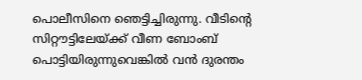പൊലീസിനെ ഞെട്ടിച്ചിരുന്നു. വീടിന്റെ സിറ്റൗട്ടിലേയ്ക്ക് വീണ ബോംബ് പൊട്ടിയിരുന്നുവെങ്കില്‍ വന്‍ ദുരന്തം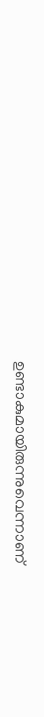ഉണ്ടാകുമായിരുന്നുവെന്നാണ്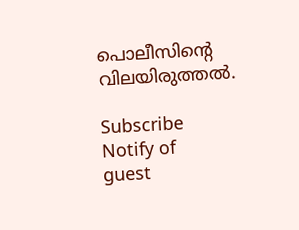പൊലീസിന്റെ വിലയിരുത്തല്‍.

Subscribe
Notify of
guest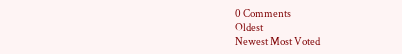0 Comments
Oldest
Newest Most Voted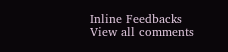Inline Feedbacks
View all comments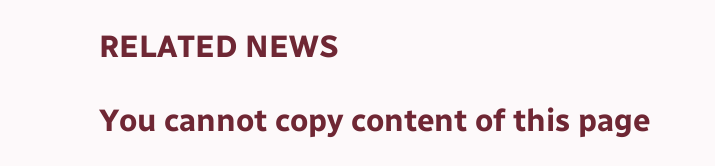RELATED NEWS

You cannot copy content of this page